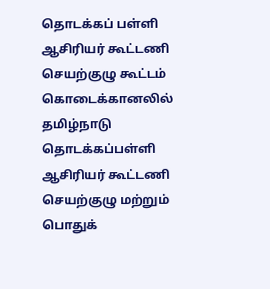தொடக்கப் பள்ளி ஆசிரியர் கூட்டணி செயற்குழு கூட்டம்
கொடைக்கானலில் தமிழ்நாடு தொடக்கப்பள்ளி ஆசிரியர் கூட்டணி செயற்குழு மற்றும் பொதுக்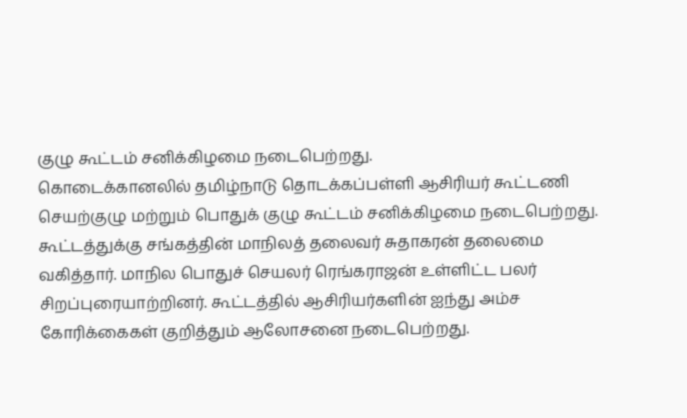குழு கூட்டம் சனிக்கிழமை நடைபெற்றது.
கொடைக்கானலில் தமிழ்நாடு தொடக்கப்பள்ளி ஆசிரியர் கூட்டணி செயற்குழு மற்றும் பொதுக் குழு கூட்டம் சனிக்கிழமை நடைபெற்றது.
கூட்டத்துக்கு சங்கத்தின் மாநிலத் தலைவர் சுதாகரன் தலைமை வகித்தார். மாநில பொதுச் செயலர் ரெங்கராஜன் உள்ளிட்ட பலர் சிறப்புரையாற்றினர். கூட்டத்தில் ஆசிரியர்களின் ஐந்து அம்ச கோரிக்கைகள் குறித்தும் ஆலோசனை நடைபெற்றது.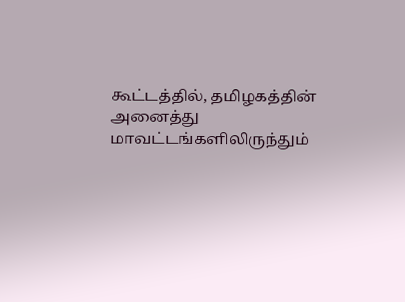கூட்டத்தில், தமிழகத்தின் அனைத்து மாவட்டங்களிலிருந்தும்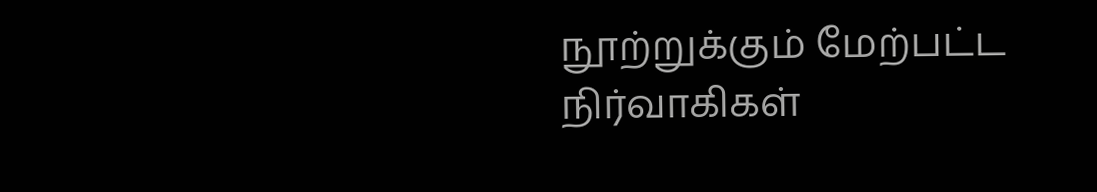நூற்றுக்கும் மேற்பட்ட நிர்வாகிகள்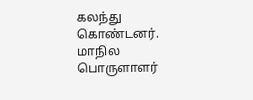கலந்து கொண்டனர். மாநில பொருளாளர்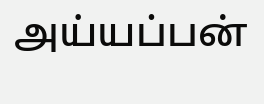அய்யப்பன்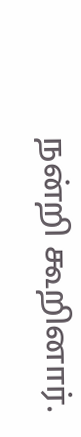நன்றி கூறினார்.